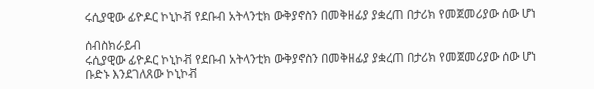ሩሲያዊው ፊዮዶር ኮኒኮቭ የደቡብ አትላንቲክ ውቅያኖስን በመቅዘፊያ ያቋረጠ በታሪክ የመጀመሪያው ሰው ሆነ

ሰብስክራይብ
ሩሲያዊው ፊዮዶር ኮኒኮቭ የደቡብ አትላንቲክ ውቅያኖስን በመቅዘፊያ ያቋረጠ በታሪክ የመጀመሪያው ሰው ሆነ ቡድኑ እንደገለጸው ኮኒኮቭ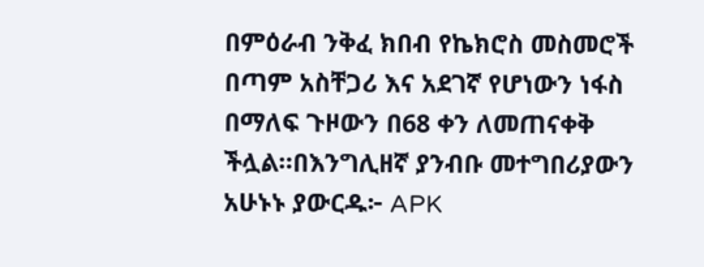በምዕራብ ንቅፈ ክበብ የኬክሮስ መስመሮች በጣም አስቸጋሪ እና አደገኛ የሆነውን ነፋስ በማለፍ ጉዞውን በ68 ቀን ለመጠናቀቅ ችሏል።በእንግሊዘኛ ያንብቡ መተግበሪያውን አሁኑኑ ያውርዱ፦ APK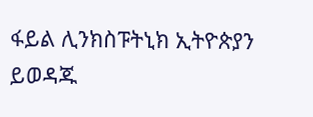ፋይል ሊንክስፑትኒክ ኢትዮጵያን ይወዳጁ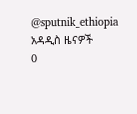@sputnik_ethiopia
አዳዲስ ዜናዎች
0